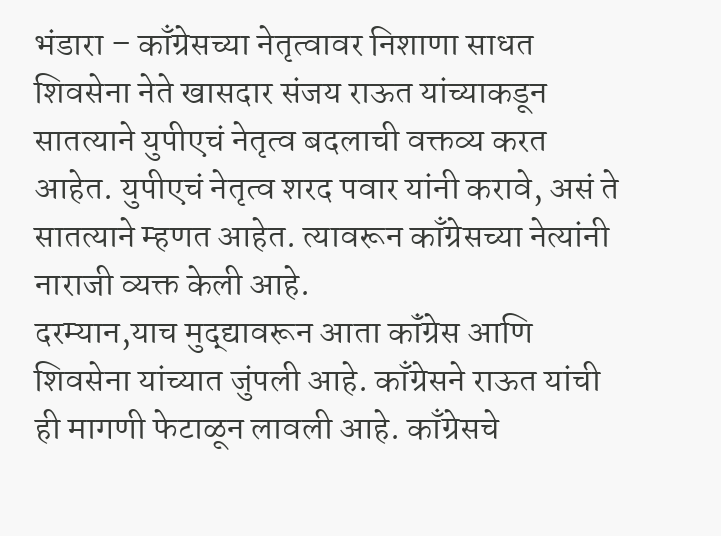भंडारा – काँग्रेसच्या नेतृत्वावर निशाणा साधत शिवसेना नेते खासदार संजय राऊत यांच्याकडून सातत्याने युपीएचं नेतृत्व बदलाची वक्तव्य करत आहेत. युपीएचं नेतृत्व शरद पवार यांनी करावे, असं ते सातत्याने म्हणत आहेत. त्यावरून काँग्रेसच्या नेत्यांनी नाराजी व्यक्त केली आहे.
दरम्यान,याच मुद्द्यावरून आता कॉंग्रेस आणि शिवसेना यांच्यात जुंपली आहे. काँग्रेसने राऊत यांची ही मागणी फेटाळून लावली आहे. काँग्रेसचे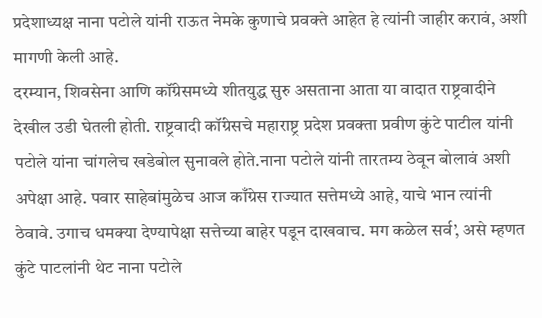प्रदेशाध्यक्ष नाना पटोले यांनी राऊत नेमके कुणाचे प्रवक्ते आहेत हे त्यांनी जाहीर करावं, अशी मागणी केली आहे.
दरम्यान, शिवसेना आणि कॉंग्रेसमध्ये शीतयुद्ध सुरु असताना आता या वादात राष्ट्रवादीने देखील उडी घेतली होती. राष्ट्रवादी कॉंग्रेसचे महाराष्ट्र प्रदेश प्रवक्ता प्रवीण कुंटे पाटील यांनी पटोले यांना चांगलेच खडेबोल सुनावले होते.नाना पटोले यांनी तारतम्य ठेवून बोलावं अशी अपेक्षा आहे. पवार साहेबांमुळेच आज काँग्रेस राज्यात सत्तेमध्ये आहे, याचे भान त्यांनी ठेवावे. उगाच धमक्या देण्यापेक्षा सत्तेच्या बाहेर पडून दाखवाच. मग कळेल सर्व’, असे म्हणत कुंटे पाटलांनी थेट नाना पटोले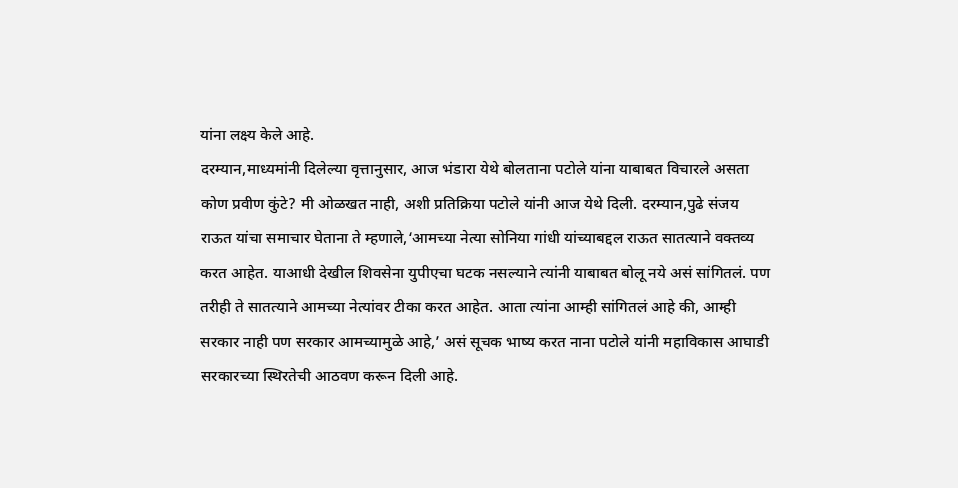यांना लक्ष्य केले आहे.
दरम्यान,माध्यमांनी दिलेल्या वृत्तानुसार, आज भंडारा येथे बोलताना पटोले यांना याबाबत विचारले असता कोण प्रवीण कुंटे? मी ओळखत नाही, अशी प्रतिक्रिया पटोले यांनी आज येथे दिली. दरम्यान,पुढे संजय राऊत यांचा समाचार घेताना ते म्हणाले,‘आमच्या नेत्या सोनिया गांधी यांच्याबद्दल राऊत सातत्याने वक्तव्य करत आहेत. याआधी देखील शिवसेना युपीएचा घटक नसल्याने त्यांनी याबाबत बोलू नये असं सांगितलं. पण तरीही ते सातत्याने आमच्या नेत्यांवर टीका करत आहेत. आता त्यांना आम्ही सांगितलं आहे की, आम्ही सरकार नाही पण सरकार आमच्यामुळे आहे,’ असं सूचक भाष्य करत नाना पटोले यांनी महाविकास आघाडी सरकारच्या स्थिरतेची आठवण करून दिली आहे.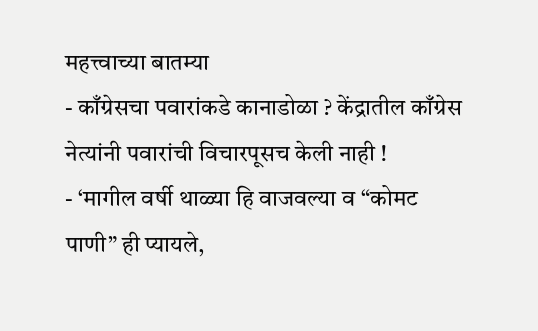महत्त्वाच्या बातम्या
- काँग्रेसचा पवारांकडे कानाडोळा ? केंद्रातील काँग्रेस नेत्यांनी पवारांची विचारपूसच केली नाही !
- ‘मागील वर्षी थाळ्या हि वाजवल्या व “कोमट पाणी” ही प्यायले,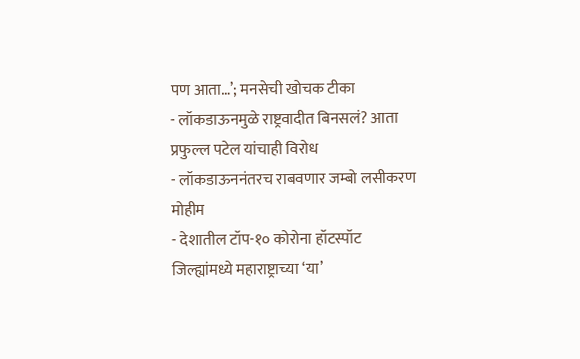पण आता…’; मनसेची खोचक टीका
- लॉकडाऊनमुळे राष्ट्रवादीत बिनसलं? आता प्रफुल्ल पटेल यांचाही विरोध
- लॉकडाऊननंतरच राबवणार जम्बो लसीकरण मोहीम
- देशातील टॉप-१० कोरोना हॉटस्पॉट जिल्ह्यांमध्ये महाराष्ट्राच्या ‘या’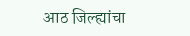आठ जिल्ह्यांचा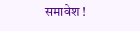समावेश !